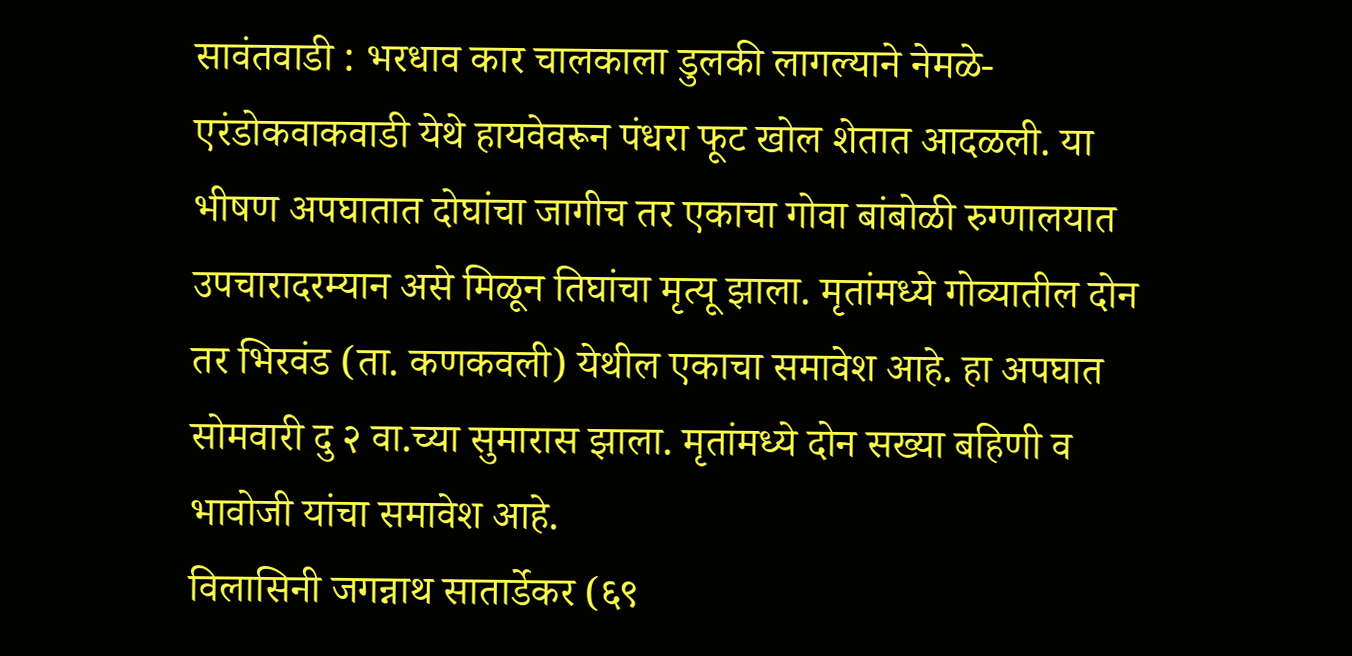सावंतवाडी : भरधाव कार चालकाला डुलकी लागल्याने नेमळे-एरंडोकवाकवाडी येथे हायवेवरून पंधरा फूट खोल शेतात आदळली. या भीषण अपघातात दोघांचा जागीच तर एकाचा गोवा बांबोळी रुग्णालयात उपचारादरम्यान असे मिळून तिघांचा मृत्यू झाला. मृतांमध्ये गोव्यातील दोन तर भिरवंड (ता. कणकवली) येथील एकाचा समावेश आहे. हा अपघात सोमवारी दु २ वा.च्या सुमारास झाला. मृतांमध्ये दोन सख्या बहिणी व भावोजी यांचा समावेश आहे.
विलासिनी जगन्नाथ सातार्डेकर (६९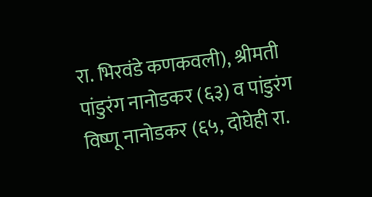रा. भिरवंडे कणकवली), श्रीमती पांडुरंग नानोडकर (६३) व पांडुरंग विष्णू नानोडकर (६५, दोघेही रा.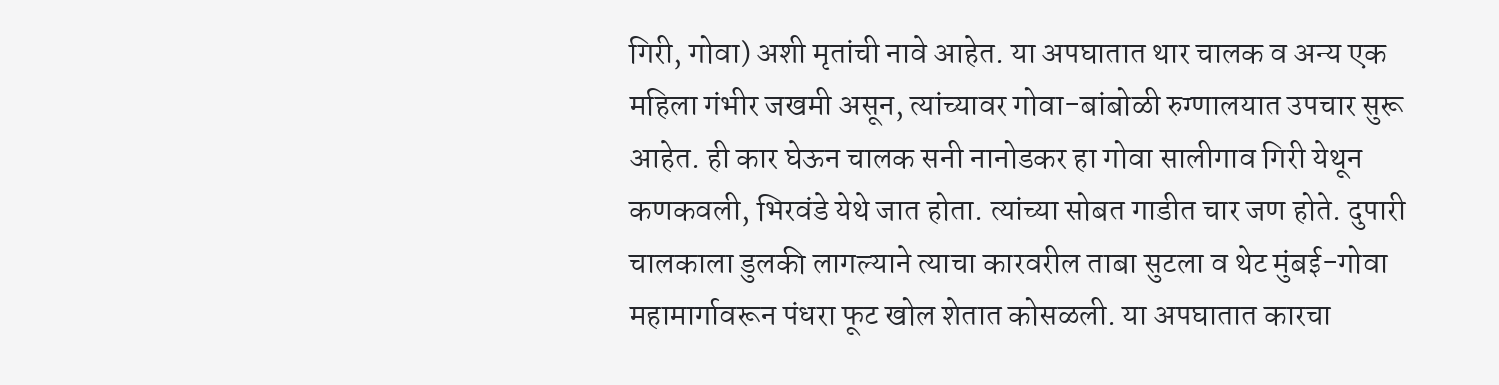गिरी, गोवा) अशी मृतांची नावे आहेत. या अपघातात थार चालक व अन्य एक महिला गंभीर जखमी असून, त्यांच्यावर गोवा-बांबोळी रुग्णालयात उपचार सुरू आहेत. ही कार घेऊन चालक सनी नानोडकर हा गोवा सालीगाव गिरी येथून कणकवली, भिरवंडे येथे जात होता. त्यांच्या सोबत गाडीत चार जण होते. दुपारी चालकाला डुलकी लागल्याने त्याचा कारवरील ताबा सुटला व थेट मुंबई-गोवा महामार्गावरून पंधरा फूट खोल शेतात कोसळली. या अपघातात कारचा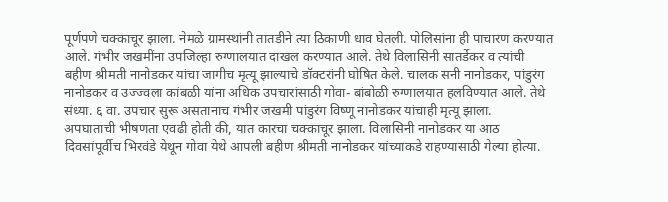पूर्णपणे चक्काचूर झाला. नेमळे ग्रामस्थांनी तातडीने त्या ठिकाणी धाव घेतली. पोलिसांना ही पाचारण करण्यात आले. गंभीर जखमींना उपजिल्हा रुग्णालयात दाखल करण्यात आले. तेथे विलासिनी सातर्डेकर व त्यांची बहीण श्रीमती नानोडकर यांचा जागीच मृत्यू झाल्याचे डॉक्टरांनी घोषित केले. चालक सनी नानोडकर, पांडुरंग नानोडकर व उज्ज्वला कांबळी यांना अधिक उपचारांसाठी गोवा- बांबोळी रुग्णालयात हलविण्यात आले. तेथे संध्या. ६ वा. उपचार सुरू असतानाच गंभीर जखमी पांडुरंग विष्णू नानोडकर यांचाही मृत्यू झाला.
अपघाताची भीषणता एवढी होती की, यात कारचा चक्काचूर झाला. विलासिनी नानोडकर या आठ दिवसांपूर्वीच भिरवंडे येथून गोवा येथे आपली बहीण श्रीमती नानोडकर यांच्याकडे राहण्यासाठी गेल्या होत्या.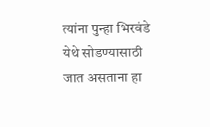त्यांना पुन्हा भिरवंडे येथे सोडण्यासाठी जात असताना हा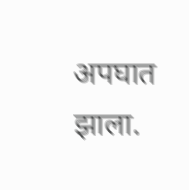अपघात झाला.